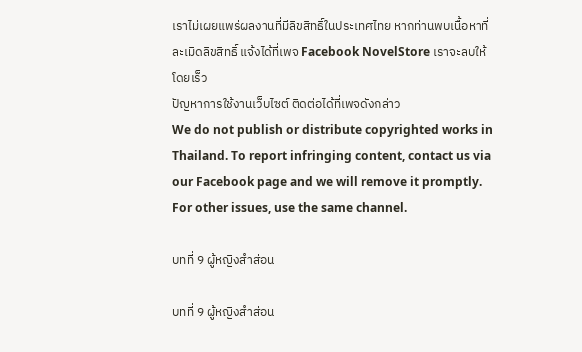เราไม่เผยแพร่ผลงานที่มีลิขสิทธิ์ในประเทศไทย หากท่านพบเนื้อหาที่ละเมิดลิขสิทธิ์ แจ้งได้ที่เพจ Facebook NovelStore เราจะลบให้โดยเร็ว
ปัญหาการใช้งานเว็บไซต์ ติดต่อได้ที่เพจดังกล่าว
We do not publish or distribute copyrighted works in Thailand. To report infringing content, contact us via our Facebook page and we will remove it promptly. For other issues, use the same channel.

บทที่ 9 ผู้หญิงสำส่อน

บทที่ 9 ผู้หญิงสำส่อน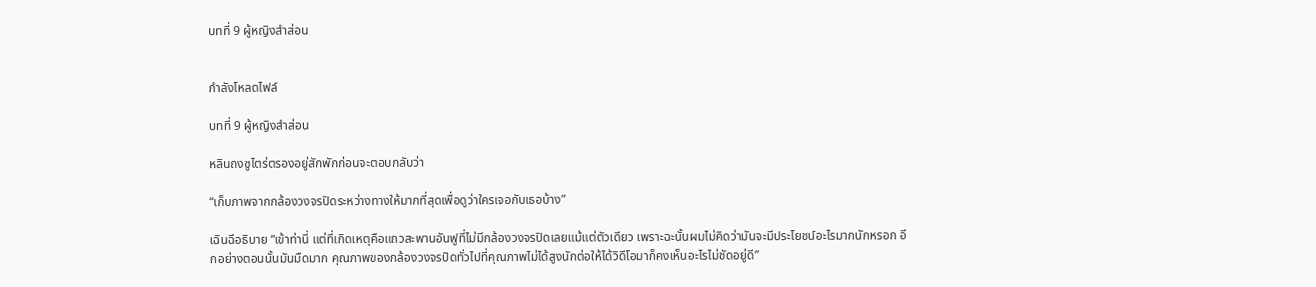บทที่ 9 ผู้หญิงสำส่อน


กำลังโหลดไฟล์

บทที่ 9 ผู้หญิงสำส่อน

หลินถงซูไตร่ตรองอยู่สักพักก่อนจะตอบกลับว่า

“เก็บภาพจากกล้องวงจรปิดระหว่างทางให้มากที่สุดเพื่อดูว่าใครเจอกับเธอบ้าง”

เฉินฉีอธิบาย “เข้าท่านี่ แต่ที่เกิดเหตุคือแถวสะพานอันฟูที่ไม่มีกล้องวงจรปิดเลยแม้แต่ตัวเดียว เพราะฉะนั้นผมไม่คิดว่ามันจะมีประโยชน์อะไรมากนักหรอก อีกอย่างตอนนั้นมันมืดมาก คุณภาพของกล้องวงจรปิดทั่วไปที่คุณภาพไม่ได้สูงนักต่อให้ได้วิดีโอมาก็คงเห็นอะไรไม่ชัดอยู่ดี”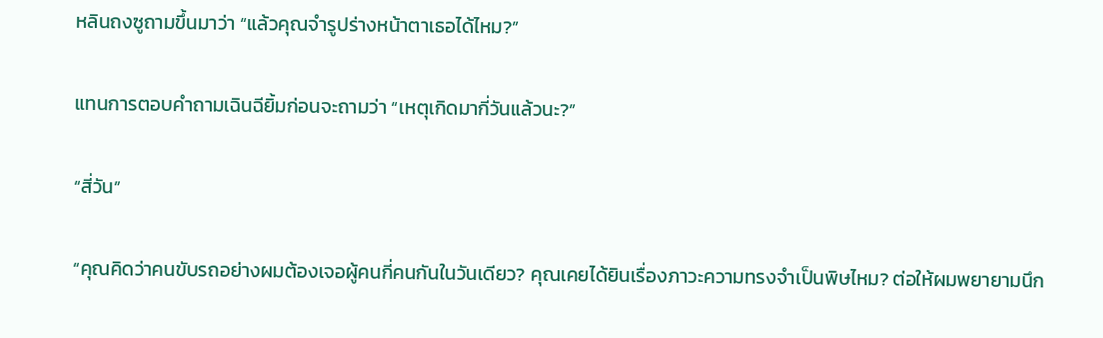หลินถงซูถามขึ้นมาว่า “แล้วคุณจำรูปร่างหน้าตาเธอได้ไหม?”

แทนการตอบคำถามเฉินฉียิ้มก่อนจะถามว่า “เหตุเกิดมากี่วันแล้วนะ?”

“สี่วัน”

“คุณคิดว่าคนขับรถอย่างผมต้องเจอผู้คนกี่คนกันในวันเดียว? คุณเคยได้ยินเรื่องภาวะความทรงจำเป็นพิษไหม? ต่อให้ผมพยายามนึก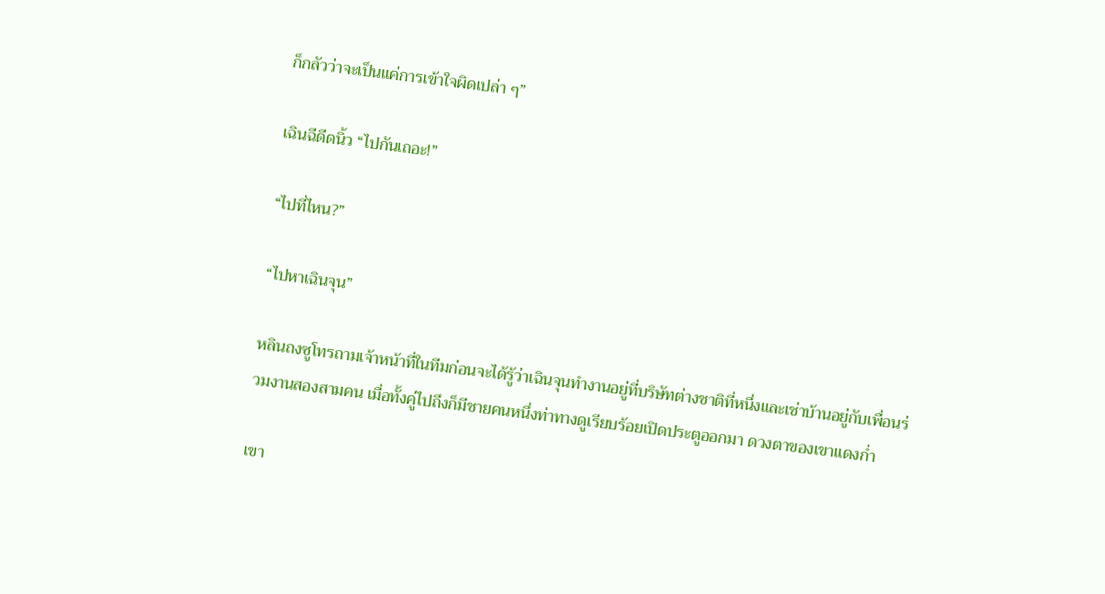ก็กลัวว่าจะเป็นแค่การเข้าใจผิดเปล่า ๆ”

เฉินฉีดีดนิ้ว “ไปกันเถอะ!”

“ไปที่ไหน?”

“ไปหาเฉินจุน”

หลินถงซูโทรถามเจ้าหน้าที่ในทีมก่อนจะได้รู้ว่าเฉินจุนทำงานอยู่ที่บริษัทต่างชาติที่หนึ่งและเช่าบ้านอยู่กับเพื่อนร่วมงานสองสามคน เมื่อทั้งคู่ไปถึงก็มีชายคนหนึ่งท่าทางดูเรียบร้อยเปิดประตูออกมา ดวงตาของเขาแดงก่ำ

เขา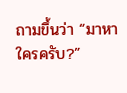ถามขึ้นว่า “มาหาใครครับ?”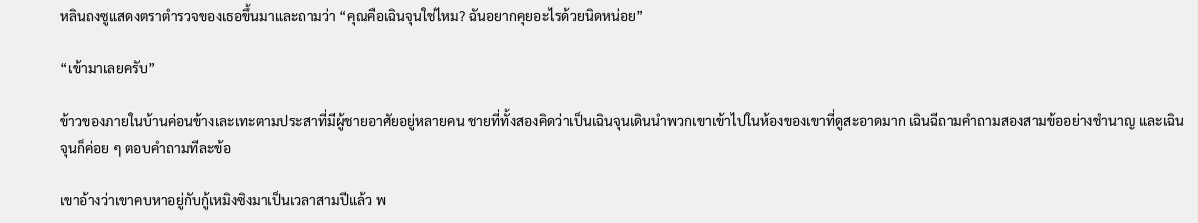หลินถงซูแสดงตราตำรวจของเธอขึ้นมาและถามว่า “คุณคือเฉินจุนใช่ไหม? ฉันอยากคุยอะไรด้วยนิดหน่อย”

“เข้ามาเลยครับ”

ข้าวของภายในบ้านค่อนข้างเละเทะตามประสาที่มีผู้ชายอาศัยอยู่หลายคน ชายที่ทั้งสองคิดว่าเป็นเฉินจุนเดินนำพวกเขาเข้าไปในห้องของเขาที่ดูสะอาดมาก เฉินฉีถามคำถามสองสามข้ออย่างชำนาญ และเฉินจุนก็ค่อย ๆ ตอบคำถามทีละข้อ

เขาอ้างว่าเขาคบหาอยู่กับกู้เหมิงซิงมาเป็นเวลาสามปีแล้ว พ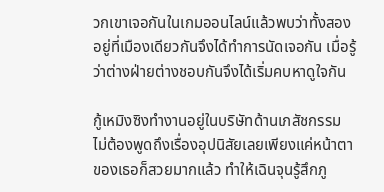วกเขาเจอกันในเกมออนไลน์แล้วพบว่าทั้งสองอยู่ที่เมืองเดียวกันจึงได้ทำการนัดเจอกัน เมื่อรู้ว่าต่างฝ่ายต่างชอบกันจึงได้เริ่มคบหาดูใจกัน

กู้เหมิงซิงทำงานอยู่ในบริษัทด้านเภสัชกรรม ไม่ต้องพูดถึงเรื่องอุปนิสัยเลยเพียงแค่หน้าตาของเธอก็สวยมากแล้ว ทำให้เฉินจุนรู้สึกภู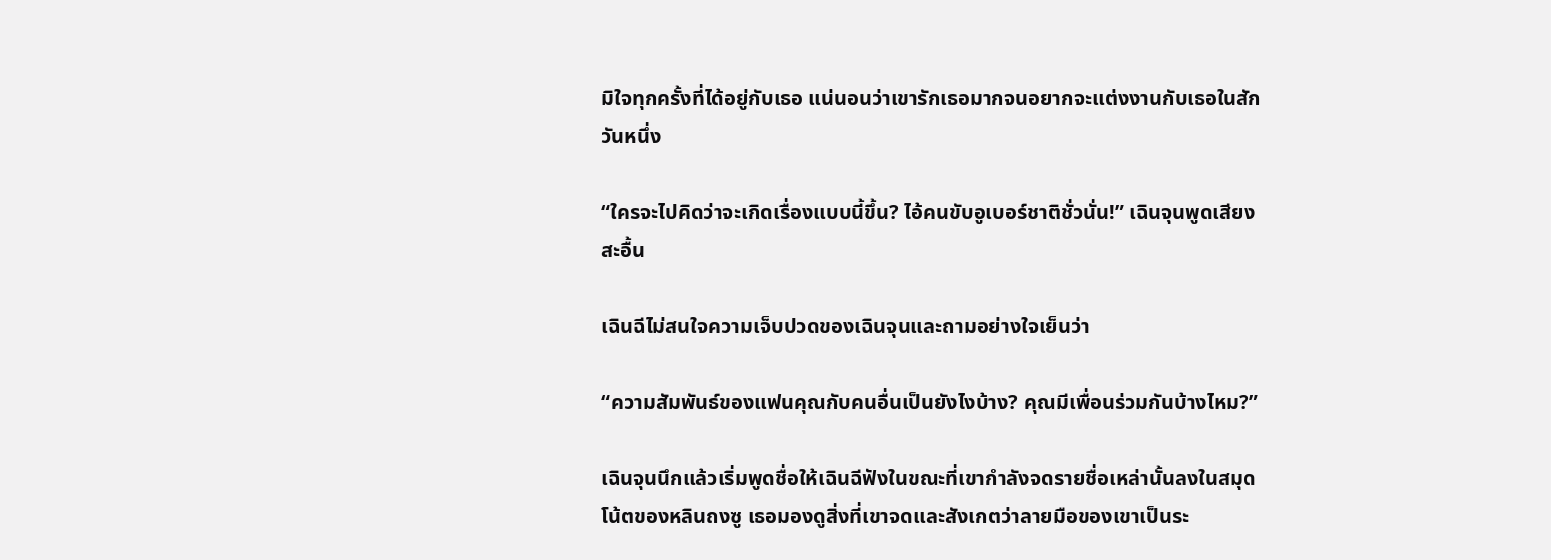มิใจทุกครั้งที่ได้อยู่กับเธอ แน่นอนว่าเขารักเธอมากจนอยากจะแต่งงานกับเธอในสักวันหนึ่ง

“ใครจะไปคิดว่าจะเกิดเรื่องแบบนี้ขึ้น? ไอ้คนขับอูเบอร์ชาติชั่วนั่น!” เฉินจุนพูดเสียงสะอื้น

เฉินฉีไม่สนใจความเจ็บปวดของเฉินจุนและถามอย่างใจเย็นว่า

“ความสัมพันธ์ของแฟนคุณกับคนอื่นเป็นยังไงบ้าง? คุณมีเพื่อนร่วมกันบ้างไหม?”

เฉินจุนนึกแล้วเริ่มพูดชื่อให้เฉินฉีฟังในขณะที่เขากำลังจดรายชื่อเหล่านั้นลงในสมุดโน้ตของหลินถงซู เธอมองดูสิ่งที่เขาจดและสังเกตว่าลายมือของเขาเป็นระ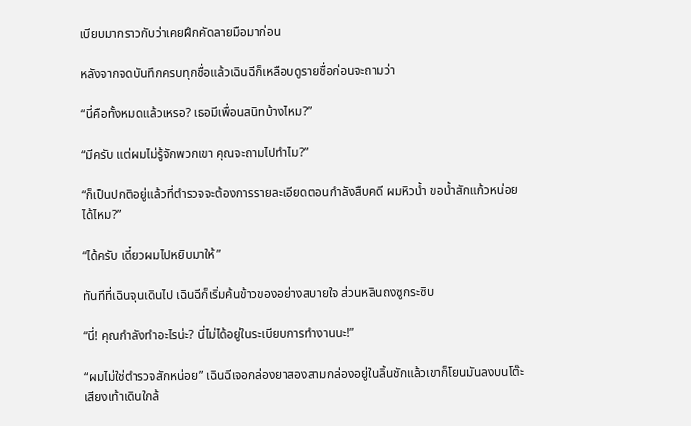เบียบมากราวกับว่าเคยฝึกคัดลายมือมาก่อน

หลังจากจดบันทึกครบทุกชื่อแล้วเฉินฉีก็เหลือบดูรายชื่อก่อนจะถามว่า

“นี่คือทั้งหมดแล้วเหรอ? เธอมีเพื่อนสนิทบ้างไหม?”

“มีครับ แต่ผมไม่รู้จักพวกเขา คุณจะถามไปทำไม?”

“ก็เป็นปกติอยู่แล้วที่ตำรวจจะต้องการรายละเอียดตอนกำลังสืบคดี ผมหิวน้ำ ขอน้ำสักแก้วหน่อยได้ไหม?”

“ได้ครับ เดี๋ยวผมไปหยิบมาให้”

ทันทีที่เฉินจุนเดินไป เฉินฉีก็เริ่มค้นข้าวของอย่างสบายใจ ส่วนหลินถงซูกระซิบ

“นี่! คุณกำลังทำอะไรน่ะ? นี่ไม่ได้อยู่ในระเบียบการทำงานนะ!”

“ผมไม่ใช่ตำรวจสักหน่อย” เฉินฉีเจอกล่องยาสองสามกล่องอยู่ในลิ้นชักแล้วเขาก็โยนมันลงบนโต๊ะ เสียงเท้าเดินใกล้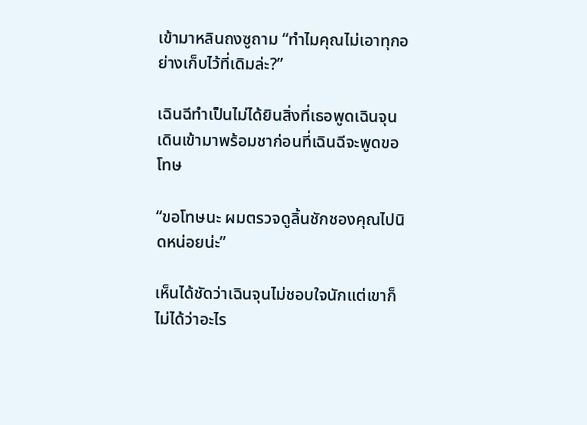เข้ามาหลินถงซูถาม “ทำไมคุณไม่เอาทุกอย่างเก็บไว้ที่เดิมล่ะ?”

เฉินฉีทำเป็นไม่ได้ยินสิ่งที่เธอพูดเฉินจุนเดินเข้ามาพร้อมชาก่อนที่เฉินฉีจะพูดขอโทษ

“ขอโทษนะ ผมตรวจดูลิ้นชักชองคุณไปนิดหน่อยน่ะ”

เห็นได้ชัดว่าเฉินจุนไม่ชอบใจนักแต่เขาก็ไม่ได้ว่าอะไร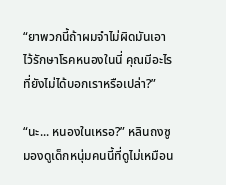“ยาพวกนี้ถ้าผมจำไม่ผิดมันเอาไว้รักษาโรคหนองในนี่ คุณมีอะไรที่ยังไม่ได้บอกเราหรือเปล่า?”

“นะ... หนองในเหรอ?” หลินถงซูมองดูเด็กหนุ่มคนนี้ที่ดูไม่เหมือน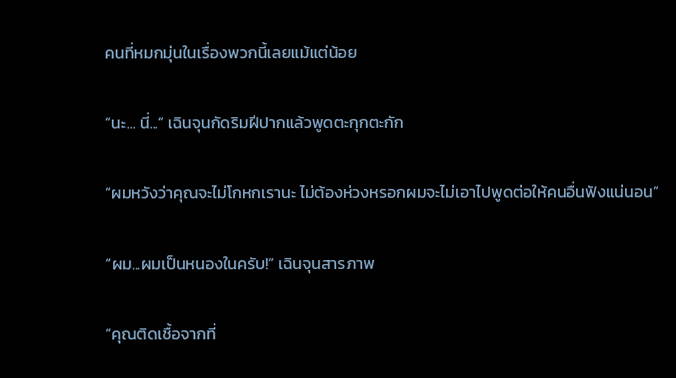คนที่หมกมุ่นในเรื่องพวกนี้เลยแม้แต่น้อย

“นะ... นี่...” เฉินจุนกัดริมฝีปากแล้วพูดตะกุกตะกัก

“ผมหวังว่าคุณจะไม่โกหกเรานะ ไม่ต้องห่วงหรอกผมจะไม่เอาไปพูดต่อให้คนอื่นฟังแน่นอน”

“ผม...ผมเป็นหนองในครับ!” เฉินจุนสารภาพ

“คุณติดเชื้อจากที่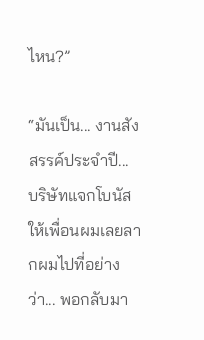ไหน?”

“มันเป็น... งานสังสรรค์ประจำปี... บริษัทแจกโบนัสให้เพื่อนผมเลยลากผมไปที่อย่างว่า... พอกลับมา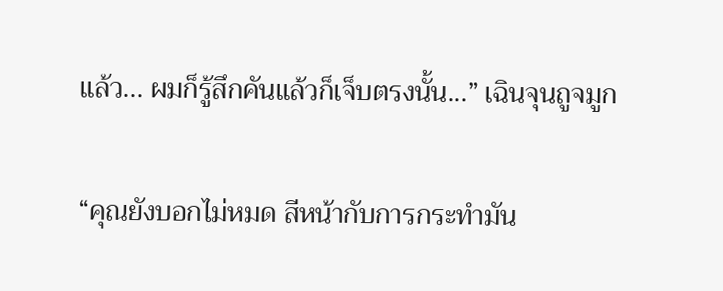แล้ว... ผมก็รู้สึกคันแล้วก็เจ็บตรงนั้น...” เฉินจุนถูจมูก

“คุณยังบอกไม่หมด สีหน้ากับการกระทำมัน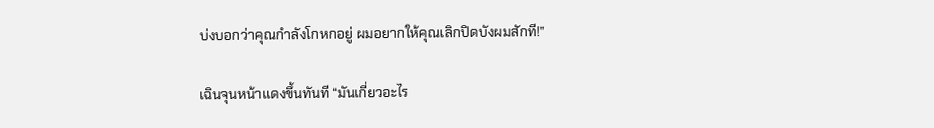บ่งบอกว่าคุณกำลังโกหกอยู่ ผมอยากให้คุณเลิกปิดบังผมสักที!”

เฉินจุนหน้าแดงขึ้นทันที “มันเกี่ยวอะไร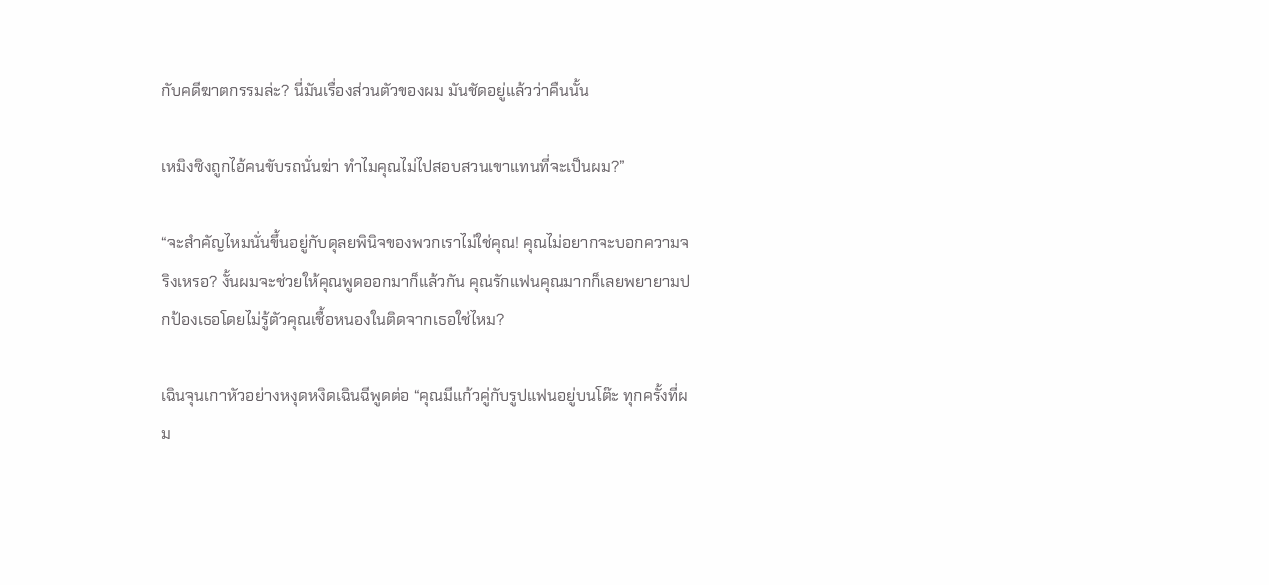กับคดีฆาตกรรมล่ะ? นี่มันเรื่องส่วนตัวของผม มันชัดอยู่แล้วว่าคืนนั้น

เหมิงซิงถูกไอ้คนขับรถนั่นฆ่า ทำไมคุณไม่ไปสอบสวนเขาแทนที่จะเป็นผม?”

“จะสำคัญไหมนั่นขึ้นอยู่กับดุลยพินิจของพวกเราไม่ใช่คุณ! คุณไม่อยากจะบอกความจริงเหรอ? งั้นผมจะช่วยให้คุณพูดออกมาก็แล้วกัน คุณรักแฟนคุณมากก็เลยพยายามปกป้องเธอโดยไม่รู้ตัวคุณเชื้อหนองในติดจากเธอใช่ไหม?

เฉินจุนเกาหัวอย่างหงุดหงิดเฉินฉีพูดต่อ “คุณมีแก้วคู่กับรูปแฟนอยู่บนโต๊ะ ทุกครั้งที่ผม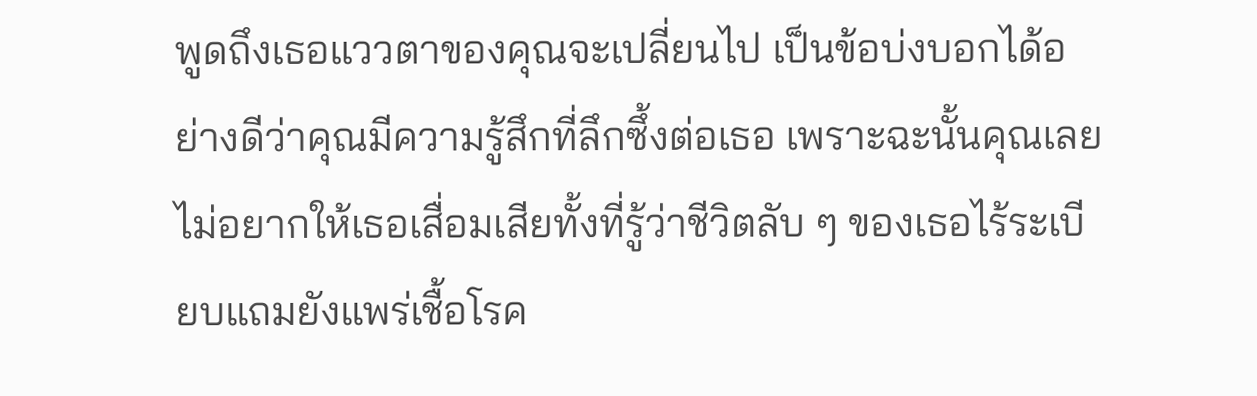พูดถึงเธอแววตาของคุณจะเปลี่ยนไป เป็นข้อบ่งบอกได้อย่างดีว่าคุณมีความรู้สึกที่ลึกซึ้งต่อเธอ เพราะฉะนั้นคุณเลยไม่อยากให้เธอเสื่อมเสียทั้งที่รู้ว่าชีวิตลับ ๆ ของเธอไร้ระเบียบแถมยังแพร่เชื้อโรค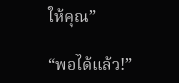ให้คุณ”

“พอได้แล้ว!”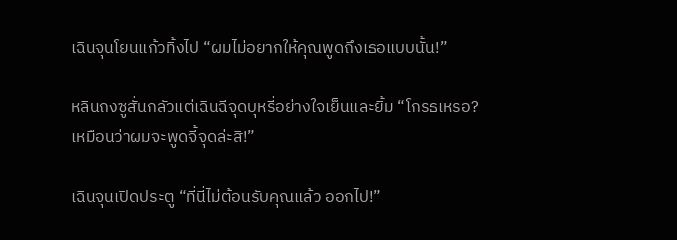เฉินจุนโยนแก้วทิ้งไป “ผมไม่อยากให้คุณพูดถึงเธอแบบนั้น!”

หลินถงซูสั่นกลัวแต่เฉินฉีจุดบุหรี่อย่างใจเย็นและยิ้ม “โกรธเหรอ? เหมือนว่าผมจะพูดจี้จุดล่ะสิ!”

เฉินจุนเปิดประตู “ที่นี่ไม่ต้อนรับคุณแล้ว ออกไป!”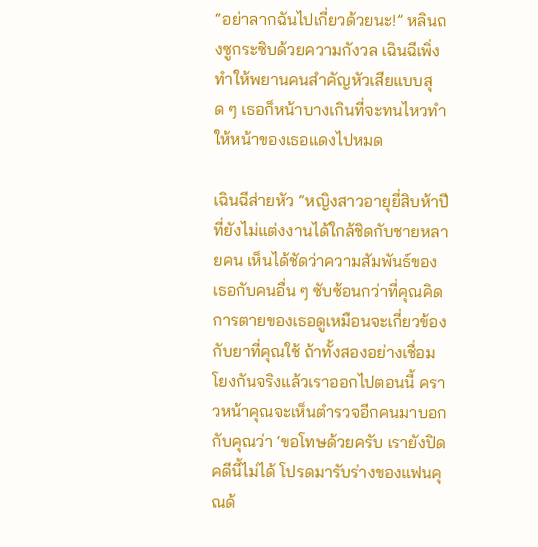“อย่าลากฉันไปเกี่ยวด้วยนะ!” หลินถงซูกระซิบด้วยความกังวล เฉินฉีเพิ่งทำให้พยานคนสำคัญหัวเสียแบบสุด ๆ เธอก็หน้าบางเกินที่จะทนไหวทำให้หน้าของเธอแดงไปหมด

เฉินฉีส่ายหัว “หญิงสาวอายุยี่สิบห้าปีที่ยังไม่แต่งงานได้ใกล้ชิดกับชายหลายคน เห็นได้ชัดว่าความสัมพันธ์ของเธอกับคนอื่น ๆ ซับซ้อนกว่าที่คุณคิด การตายของเธอดูเหมือนจะเกี่ยวข้องกับยาที่คุณใช้ ถ้าทั้งสองอย่างเชื่อมโยงกันจริงแล้วเราออกไปตอนนี้ คราวหน้าคุณจะเห็นตำรวจอีกคนมาบอกกับคุณว่า ‘ขอโทษด้วยครับ เรายังปิดคดีนี้ไม่ได้ โปรดมารับร่างของแฟนคุณด้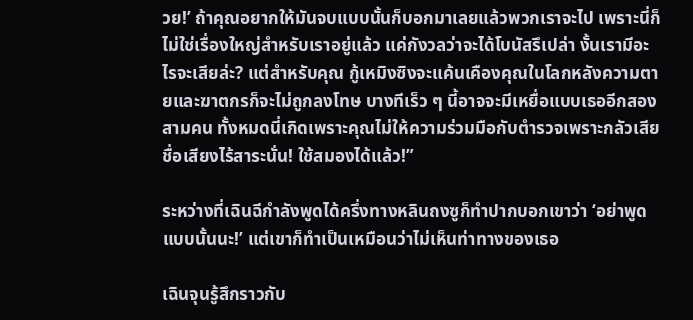วย!’ ถ้าคุณอยากให้มันจบแบบนั้นก็บอกมาเลยแล้วพวกเราจะไป เพราะนี่ก็ไม่ใช่เรื่องใหญ่สำหรับเราอยู่แล้ว แค่กังวลว่าจะได้โบนัสรึเปล่า งั้นเรามีอะไรจะเสียล่ะ? แต่สำหรับคุณ กู้เหมิงซิงจะแค้นเคืองคุณในโลกหลังความตายและฆาตกรก็จะไม่ถูกลงโทษ บางทีเร็ว ๆ นี้อาจจะมีเหยื่อแบบเธออีกสองสามคน ทั้งหมดนี่เกิดเพราะคุณไม่ให้ความร่วมมือกับตำรวจเพราะกลัวเสียชื่อเสียงไร้สาระนั่น! ใช้สมองได้แล้ว!”

ระหว่างที่เฉินฉีกำลังพูดได้ครึ่งทางหลินถงซูก็ทำปากบอกเขาว่า ‘อย่าพูดแบบนั้นนะ!’ แต่เขาก็ทำเป็นเหมือนว่าไม่เห็นท่าทางของเธอ

เฉินจุนรู้สึกราวกับ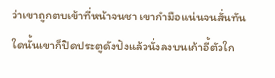ว่าเขาถูกตบเข้าที่หน้าจนชา เขากำมือแน่นจนสั่นทันใดนั้นเขาก็ปิดประตูดังปังแล้วนั่งลงบนเก้าอี้ตัวใก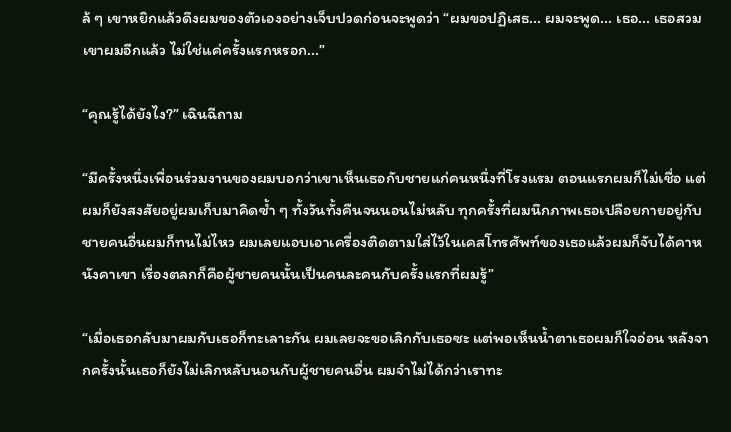ล้ ๆ เขาหยิกแล้วดึงผมของตัวเองอย่างเจ็บปวดก่อนจะพูดว่า “ผมขอปฏิเสธ... ผมจะพูด... เธอ... เธอสวมเขาผมอีกแล้ว ไม่ใช่แค่ครั้งแรกหรอก...”

“คุณรู้ได้ยังไง?” เฉินฉีถาม

“มีครั้งหนึ่งเพื่อนร่วมงานของผมบอกว่าเขาเห็นเธอกับชายแก่คนหนึ่งที่โรงแรม ตอนแรกผมก็ไม่เชื่อ แต่ผมก็ยังสงสัยอยู่ผมเก็บมาคิดซ้ำ ๆ ทั้งวันทั้งคืนจนนอนไม่หลับ ทุกครั้งที่ผมนึกภาพเธอเปลือยกายอยู่กับชายคนอื่นผมก็ทนไม่ไหว ผมเลยแอบเอาเครื่องติดตามใส่ไว้ในเคสโทรศัพท์ของเธอแล้วผมก็จับได้คาหนังคาเขา เรื่องตลกก็คือผู้ชายคนนั้นเป็นคนละคนกับครั้งแรกที่ผมรู้”

“เมื่อเธอกลับมาผมกับเธอก็ทะเลาะกัน ผมเลยจะขอเลิกกับเธอซะ แต่พอเห็นน้ำตาเธอผมก็ใจอ่อน หลังจากครั้งนั้นเธอก็ยังไม่เลิกหลับนอนกับผู้ชายคนอื่น ผมจำไม่ได้กว่าเราทะ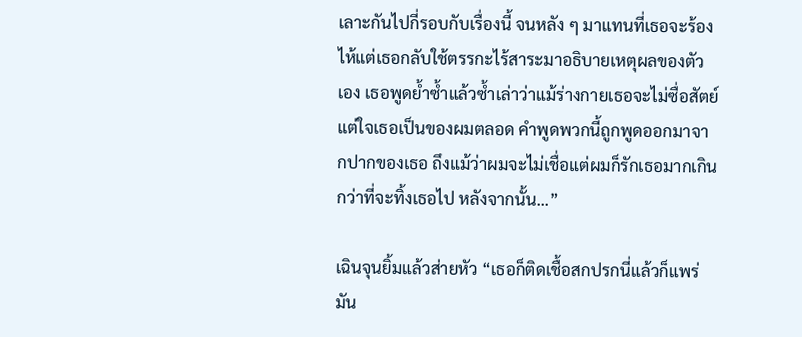เลาะกันไปกี่รอบกับเรื่องนี้ จนหลัง ๆ มาแทนที่เธอจะร้องไห้แต่เธอกลับใช้ตรรกะไร้สาระมาอธิบายเหตุผลของตัวเอง เธอพูดย้ำซ้ำแล้วซ้ำเล่าว่าแม้ร่างกายเธอจะไม่ซื่อสัตย์ แต่ใจเธอเป็นของผมตลอด คำพูดพวกนี้ถูกพูดออกมาจากปากของเธอ ถึงแม้ว่าผมจะไม่เชื่อแต่ผมก็รักเธอมากเกินกว่าที่จะทิ้งเธอไป หลังจากนั้น...”

เฉินจุนยิ้มแล้วส่ายหัว “เธอก็ติดเชื้อสกปรกนี่แล้วก็แพร่มัน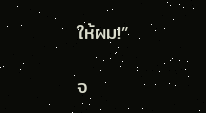ให้ผม!”

จ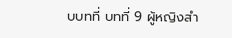บบทที่ บทที่ 9 ผู้หญิงสำ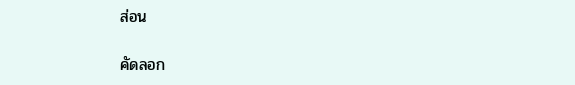ส่อน

คัดลอก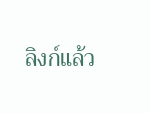ลิงก์แล้ว